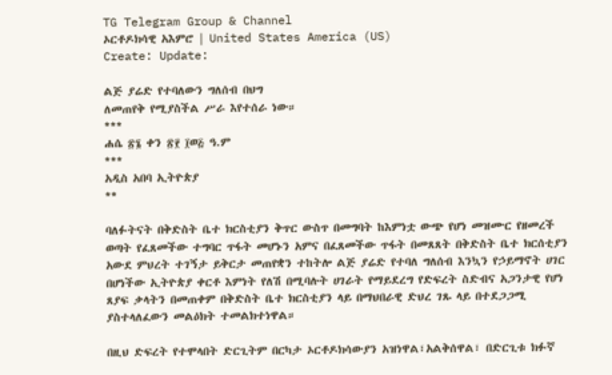TG Telegram Group & Channel
ኦርቶዶክሳዊ አእምሮ | United States America (US)
Create: Update:

ልጅ ያሬድ የተባለውን ግለሰብ በህግ
ለመጠየቅ የሚያስችል ሥራ እየተሰራ ነው።
***
ሐሴ ፳፮ ቀን ፳፻ ፲ወ፭ ዓ.ም
***
አዲስ አበባ ኢትዮጵያ
**

ባለፉትናት በቅድስት ቤተ ክርስቲያን ቅጥር ውስጥ በመግባት ከእምነቷ ውጭ የሆነ መዝሙር የዘመረች ወጣት የፈጸመችው ተግባር ጥፋት መሆኑን አምና በፈጸመችው ጥፋት በመጸጸት በቅድስት ቤተ ክርሰቲያን አውደ ምህረት ተገኝታ ይቅርታ መጠየቋን ተከትሎ ልጅ ያሬድ የተባለ ግለሰብ እንኳን የኃይማኖት ሀገር በሆነችው ኢትዮጵያ ቀርቶ እምነት የለሽ በሚባሉት ሀገራት የማይደረግ የድፍረት ስድብና አጋንታዊ የሆነ ጸያፍ ቃላትን በመጠቀም በቅድስት ቤተ ክርስቲያን ላይ በማህበራዊ ድህረ ገጹ ላይ በተደጋጋሚ ያስተላለፈውን መልዕክት ተመልክተነዋል።

በዚህ ድፍረት የተሞላበት ድርጊትም በርካታ ኦርቶዶክሳውያን አዝነዋል፣አልቅሰዋል፣ በድርጊቱ ክፉኛ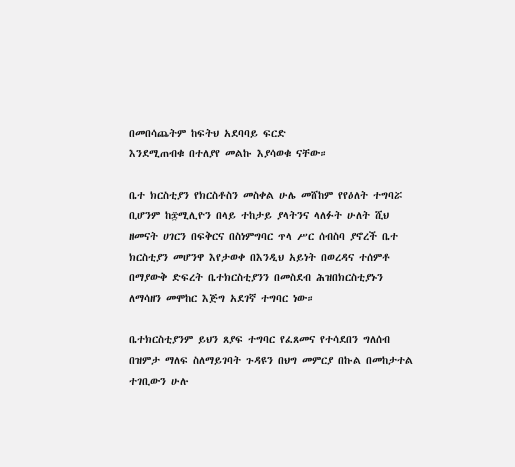በመበሳጨትም ከፍትህ አደባባይ ፍርድ
እንደሚጠብቁ በተለያየ መልኩ እያሳወቁ ናቸው።

ቤተ ክርስቲያን የክርስቶስን መስቀል ሁሌ መሸከም የየዕለት ተግባሯ ቢሆንም ከ፷ሚሊዮን በላይ ተከታይ ያላትንና ላለፉት ሁለት ሺህ ዘመናት ሀገርን በፍቅርና በስነምግባር ጥላ ሥር ሰብስባ ያኖረች ቤተ ክርስቲያን መሆንዋ እየታወቀ በእንዲህ አይነት በወረዳና ተሰምቶ በማያውቅ ድፍረት ቤተክርስቲያንን በመስደብ ሕዝበክርስቲያኑን ለማሳዘን መሞከር እጅግ አደገኛ ተግባር ነው።

ቤተክርስቲያንም ይህን ጸያፍ ተግባር የፈጸመና የተሳደበን ግለሰብ በዝምታ ማለፍ ስለማይገባት ጉዳዩን በህግ መምርያ በኩል በመከታተል ተገቢውን ሁሉ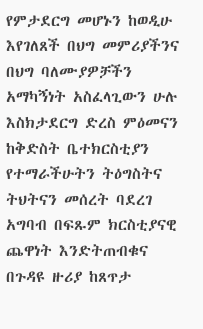የምታደርግ መሆኑን ከወዲሁ እየገለጸች በህግ መምሪያችንና በህግ ባለሙያዎቻችን አማካኝነት አስፈላጊውን ሁሉ እስክታደርግ ድረስ ምዕመናን ከቅድስት ቤተክርስቲያን የተማራችሁትን ትዕግስትና ትህትናን መሰረት ባደረገ አግባብ በፍጹም ክርስቲያናዊ ጨዋነት እንድትጠብቁና በጉዳዩ ዙሪያ ከጸጥታ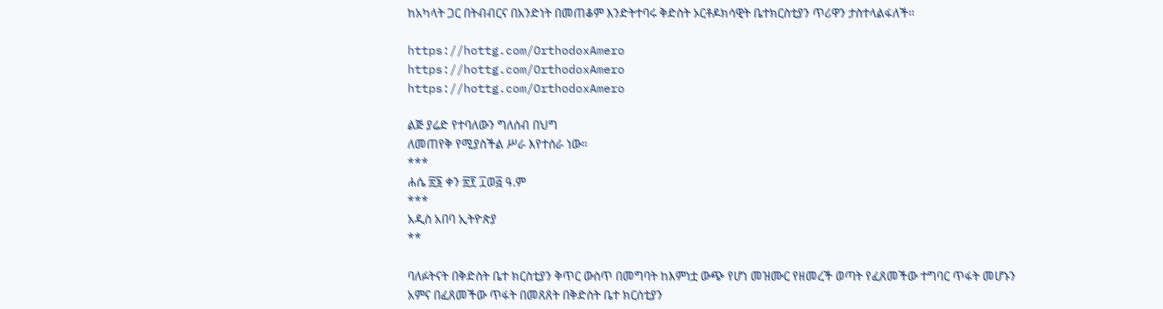ከአካላት ጋር በትብብርና በአንድነት በመጠቆም እንድትተባሩ ቅድስት ኦርቶዶክሳዊት ቤተክርስቲያን ጥሪዋን ታስተላልፋለች።

https://hottg.com/OrthodoxAmero
https://hottg.com/OrthodoxAmero
https://hottg.com/OrthodoxAmero

ልጅ ያሬድ የተባለውን ግለሰብ በህግ
ለመጠየቅ የሚያስችል ሥራ እየተሰራ ነው።
***
ሐሴ ፳፮ ቀን ፳፻ ፲ወ፭ ዓ.ም
***
አዲስ አበባ ኢትዮጵያ
**

ባለፉትናት በቅድስት ቤተ ክርስቲያን ቅጥር ውስጥ በመግባት ከእምነቷ ውጭ የሆነ መዝሙር የዘመረች ወጣት የፈጸመችው ተግባር ጥፋት መሆኑን አምና በፈጸመችው ጥፋት በመጸጸት በቅድስት ቤተ ክርሰቲያን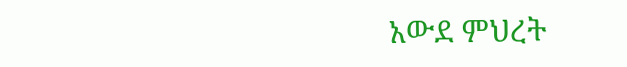አውደ ምህረት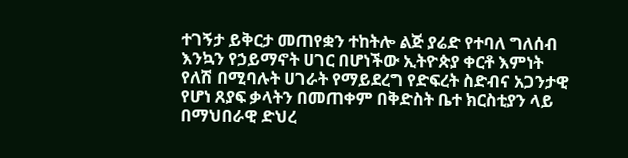ተገኝታ ይቅርታ መጠየቋን ተከትሎ ልጅ ያሬድ የተባለ ግለሰብ እንኳን የኃይማኖት ሀገር በሆነችው ኢትዮጵያ ቀርቶ እምነት የለሽ በሚባሉት ሀገራት የማይደረግ የድፍረት ስድብና አጋንታዊ የሆነ ጸያፍ ቃላትን በመጠቀም በቅድስት ቤተ ክርስቲያን ላይ በማህበራዊ ድህረ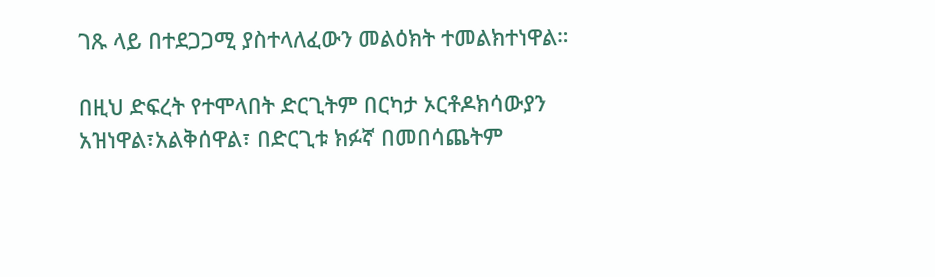ገጹ ላይ በተደጋጋሚ ያስተላለፈውን መልዕክት ተመልክተነዋል።

በዚህ ድፍረት የተሞላበት ድርጊትም በርካታ ኦርቶዶክሳውያን አዝነዋል፣አልቅሰዋል፣ በድርጊቱ ክፉኛ በመበሳጨትም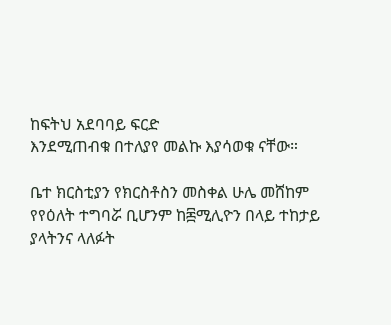ከፍትህ አደባባይ ፍርድ
እንደሚጠብቁ በተለያየ መልኩ እያሳወቁ ናቸው።

ቤተ ክርስቲያን የክርስቶስን መስቀል ሁሌ መሸከም የየዕለት ተግባሯ ቢሆንም ከ፷ሚሊዮን በላይ ተከታይ ያላትንና ላለፉት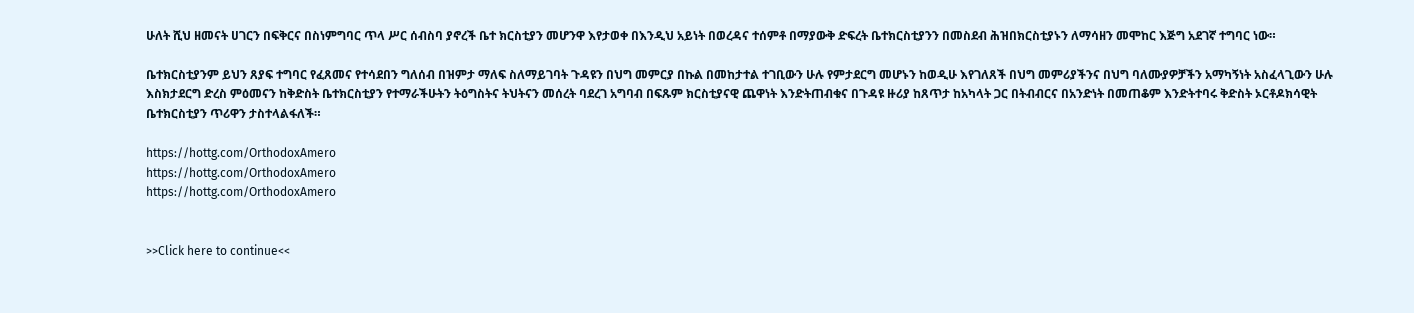ሁለት ሺህ ዘመናት ሀገርን በፍቅርና በስነምግባር ጥላ ሥር ሰብስባ ያኖረች ቤተ ክርስቲያን መሆንዋ እየታወቀ በእንዲህ አይነት በወረዳና ተሰምቶ በማያውቅ ድፍረት ቤተክርስቲያንን በመስደብ ሕዝበክርስቲያኑን ለማሳዘን መሞከር እጅግ አደገኛ ተግባር ነው።

ቤተክርስቲያንም ይህን ጸያፍ ተግባር የፈጸመና የተሳደበን ግለሰብ በዝምታ ማለፍ ስለማይገባት ጉዳዩን በህግ መምርያ በኩል በመከታተል ተገቢውን ሁሉ የምታደርግ መሆኑን ከወዲሁ እየገለጸች በህግ መምሪያችንና በህግ ባለሙያዎቻችን አማካኝነት አስፈላጊውን ሁሉ እስክታደርግ ድረስ ምዕመናን ከቅድስት ቤተክርስቲያን የተማራችሁትን ትዕግስትና ትህትናን መሰረት ባደረገ አግባብ በፍጹም ክርስቲያናዊ ጨዋነት እንድትጠብቁና በጉዳዩ ዙሪያ ከጸጥታ ከአካላት ጋር በትብብርና በአንድነት በመጠቆም እንድትተባሩ ቅድስት ኦርቶዶክሳዊት ቤተክርስቲያን ጥሪዋን ታስተላልፋለች።

https://hottg.com/OrthodoxAmero
https://hottg.com/OrthodoxAmero
https://hottg.com/OrthodoxAmero


>>Click here to continue<<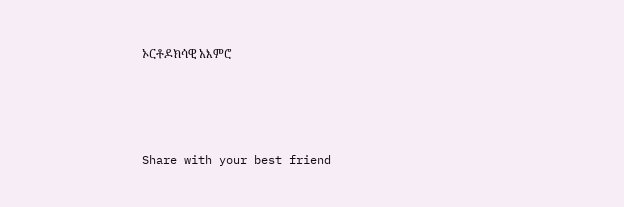ኦርቶዶክሳዊ አእምሮ






Share with your best friend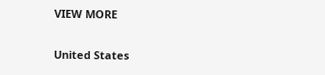VIEW MORE

United States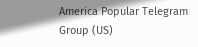America Popular Telegram Group (US)